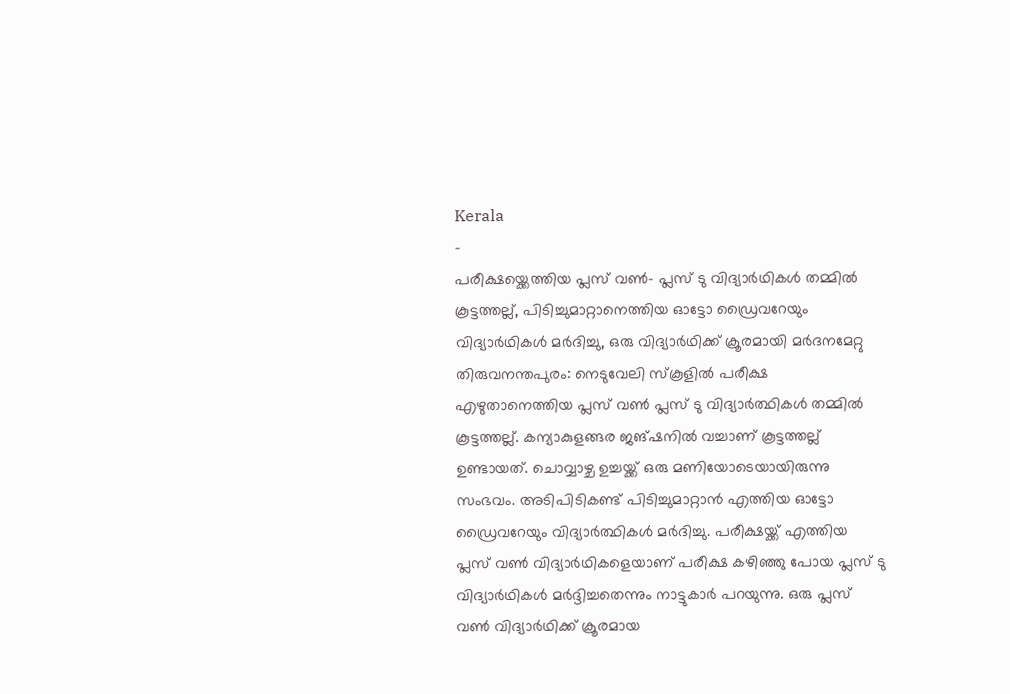Kerala
-
പരീക്ഷയ്ക്കെത്തിയ പ്ലസ് വൺ- പ്ലസ് ടു വിദ്യാർഥികൾ തമ്മിൽ കൂട്ടത്തല്ല്, പിടിച്ചുമാറ്റാനെത്തിയ ഓട്ടോ ഡ്രൈവറേയും വിദ്യാർഥികൾ മർദിച്ചു, ഒരു വിദ്യാർഥിക്ക് ക്രൂരമായി മർദനമേറ്റു
തിരുവനന്തപുരം: നെടുവേലി സ്കൂളിൽ പരീക്ഷ എഴുതാനെത്തിയ പ്ലസ് വൺ പ്ലസ് ടു വിദ്യാർത്ഥികൾ തമ്മിൽ കൂട്ടത്തല്ല്. കന്യാകുളങ്ങര ജങ്ഷനിൽ വച്ചാണ് കൂട്ടത്തല്ല് ഉണ്ടായത്. ചൊവ്വാഴ്ച ഉച്ചയ്ക്ക് ഒരു മണിയോടെയായിരുന്നു സംഭവം. അടിപിടികണ്ട് പിടിച്ചുമാറ്റാൻ എത്തിയ ഓട്ടോ ഡ്രൈവറേയും വിദ്യാർത്ഥികൾ മർദിച്ചു. പരീക്ഷയ്ക്ക് എത്തിയ പ്ലസ് വൺ വിദ്യാർഥികളെയാണ് പരീക്ഷ കഴിഞ്ഞു പോയ പ്ലസ് ടു വിദ്യാർഥികൾ മർദ്ദിച്ചതെന്നും നാട്ടുകാർ പറയുന്നു. ഒരു പ്ലസ് വൺ വിദ്യാർഥിക്ക് ക്രൂരമായ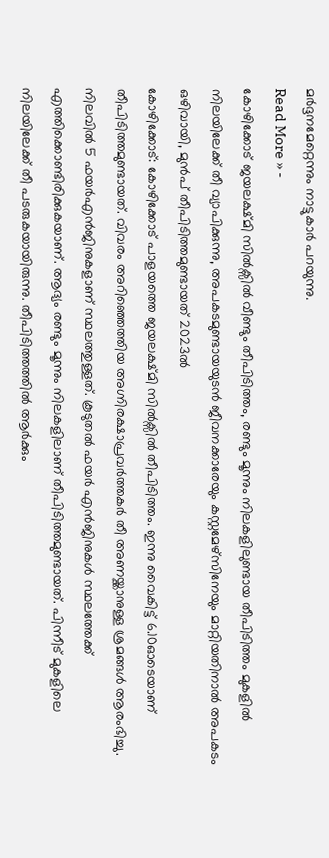മർദ്ദനമേറ്റെന്നും നാട്ടുകാർ പറയുന്നു.
Read More » -
കോഴിക്കോട് ജയലക്ഷ്മി സിൽക്സിൽ വീണ്ടും തീപിടിത്തം, രണ്ടും മൂന്നും നിലകളിലുണ്ടായ തീപിടിത്തം മുകളിൽ നിലയിലേക്ക് തീ വ്യാപിക്കുന്നു, അപകടമുണ്ടായയുടൻ ജീവനക്കാരേയും കസ്റ്റമേഴ്സിനേയും മാറ്റിയതിനാൽ അപകടം ഒഴിവായി, മുൻപ് തീപിടിത്തമുണ്ടായത് 2023ൽ
കോഴിക്കോട്: കോഴിക്കോട് പാളയത്തെ ജയലക്ഷ്മി സിൽക്സിൽ തീപിടിത്തം. ഇന്നു വൈകിട്ട് 6.10ഓടെയാണ് തീപിടിത്തമുണ്ടായത്. വിവരം അറിഞ്ഞെത്തിയ അഗ്നിരക്ഷാപ്രവർത്തകർ തീ അണയ്ക്കാനുള്ള ശ്രമങ്ങൾ ആരംഭിച്ചു. നിലവിൽ 5 ഫയർഎൻജിനുകളാണ് സ്ഥലത്തുള്ളത്. കൂടുതൽ ഫയർ എൻജിനുകൾ സ്ഥലത്തേക്ക് എത്തിക്കൊണ്ടിരിക്കുകയാണ്. ആദ്യം രണ്ടും മൂന്നും നിലകളിലാണ് തീപിടിത്തമുണ്ടായത്. പിന്നീട് മുകളിലെ നിലയിലേക്ക് തീ പടരുകയായിരുന്നു. തീപിടിത്തത്തിൽ ആർക്കും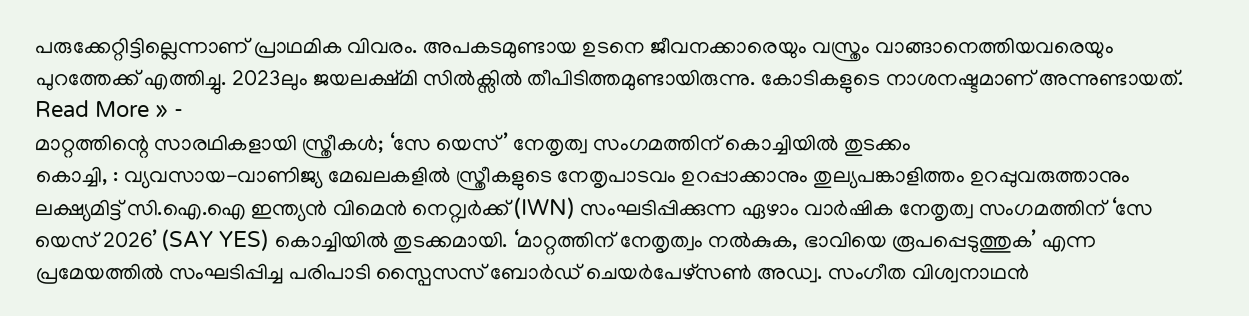പരുക്കേറ്റിട്ടില്ലെന്നാണ് പ്രാഥമിക വിവരം. അപകടമുണ്ടായ ഉടനെ ജീവനക്കാരെയും വസ്ത്രം വാങ്ങാനെത്തിയവരെയും പുറത്തേക്ക് എത്തിച്ചു. 2023ലും ജയലക്ഷ്മി സിൽക്സിൽ തീപിടിത്തമുണ്ടായിരുന്നു. കോടികളുടെ നാശനഷ്ടമാണ് അന്നുണ്ടായത്.
Read More » -
മാറ്റത്തിന്റെ സാരഥികളായി സ്ത്രീകൾ; ‘സേ യെസ്’ നേതൃത്വ സംഗമത്തിന് കൊച്ചിയിൽ തുടക്കം
കൊച്ചി, : വ്യവസായ-വാണിജ്യ മേഖലകളിൽ സ്ത്രീകളുടെ നേതൃപാടവം ഉറപ്പാക്കാനും തുല്യപങ്കാളിത്തം ഉറപ്പുവരുത്താനും ലക്ഷ്യമിട്ട് സി.ഐ.ഐ ഇന്ത്യൻ വിമെൻ നെറ്റ്വർക്ക് (IWN) സംഘടിപ്പിക്കുന്ന ഏഴാം വാർഷിക നേതൃത്വ സംഗമത്തിന് ‘സേ യെസ് 2026’ (SAY YES) കൊച്ചിയിൽ തുടക്കമായി. ‘മാറ്റത്തിന് നേതൃത്വം നൽകുക, ഭാവിയെ രൂപപ്പെടുത്തുക’ എന്ന പ്രമേയത്തിൽ സംഘടിപ്പിച്ച പരിപാടി സ്പൈസസ് ബോർഡ് ചെയർപേഴ്സൺ അഡ്വ. സംഗീത വിശ്വനാഥൻ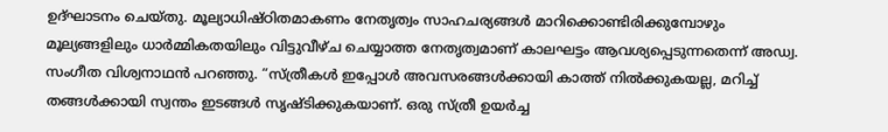ഉദ്ഘാടനം ചെയ്തു. മൂല്യാധിഷ്ഠിതമാകണം നേതൃത്വം സാഹചര്യങ്ങൾ മാറിക്കൊണ്ടിരിക്കുമ്പോഴും മൂല്യങ്ങളിലും ധാർമ്മികതയിലും വിട്ടുവീഴ്ച ചെയ്യാത്ത നേതൃത്വമാണ് കാലഘട്ടം ആവശ്യപ്പെടുന്നതെന്ന് അഡ്വ. സംഗീത വിശ്വനാഥൻ പറഞ്ഞു. “സ്ത്രീകൾ ഇപ്പോൾ അവസരങ്ങൾക്കായി കാത്ത് നിൽക്കുകയല്ല, മറിച്ച് തങ്ങൾക്കായി സ്വന്തം ഇടങ്ങൾ സൃഷ്ടിക്കുകയാണ്. ഒരു സ്ത്രീ ഉയർച്ച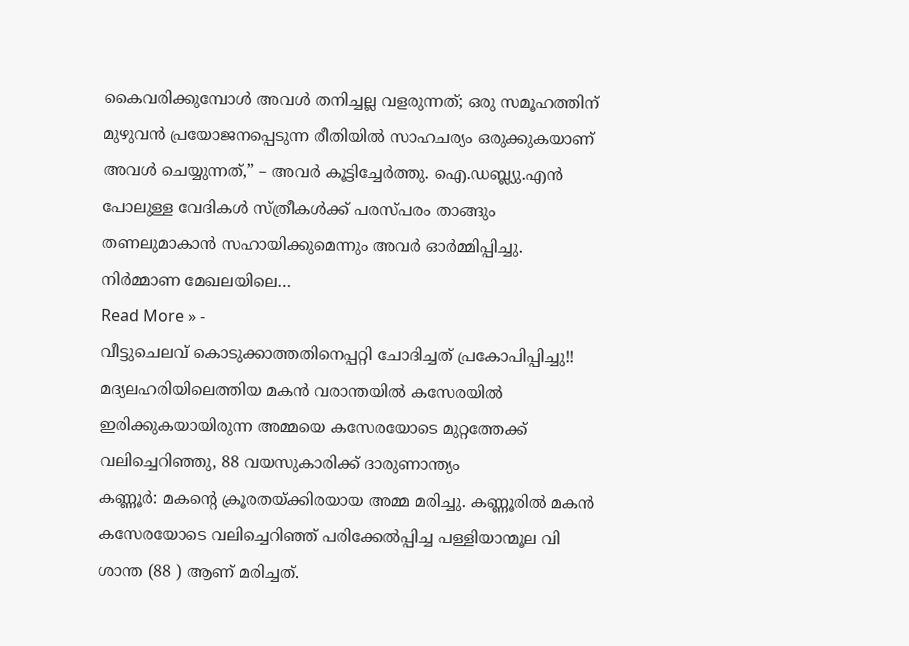കൈവരിക്കുമ്പോൾ അവൾ തനിച്ചല്ല വളരുന്നത്; ഒരു സമൂഹത്തിന് മുഴുവൻ പ്രയോജനപ്പെടുന്ന രീതിയിൽ സാഹചര്യം ഒരുക്കുകയാണ് അവൾ ചെയ്യുന്നത്,” – അവർ കൂട്ടിച്ചേർത്തു. ഐ.ഡബ്ല്യു.എൻ പോലുള്ള വേദികൾ സ്ത്രീകൾക്ക് പരസ്പരം താങ്ങും തണലുമാകാൻ സഹായിക്കുമെന്നും അവർ ഓർമ്മിപ്പിച്ചു. നിർമ്മാണ മേഖലയിലെ…
Read More » -
വീട്ടുചെലവ് കൊടുക്കാത്തതിനെപ്പറ്റി ചോദിച്ചത് പ്രകോപിപ്പിച്ചു!! മദ്യലഹരിയിലെത്തിയ മകൻ വരാന്തയിൽ കസേരയിൽ ഇരിക്കുകയായിരുന്ന അമ്മയെ കസേരയോടെ മുറ്റത്തേക്ക് വലിച്ചെറിഞ്ഞു, 88 വയസുകാരിക്ക് ദാരുണാന്ത്യം
കണ്ണൂർ: മകൻ്റെ ക്രൂരതയ്ക്കിരയായ അമ്മ മരിച്ചു. കണ്ണൂരിൽ മകൻ കസേരയോടെ വലിച്ചെറിഞ്ഞ് പരിക്കേൽപ്പിച്ച പള്ളിയാന്മൂല വി ശാന്ത (88 ) ആണ് മരിച്ചത്.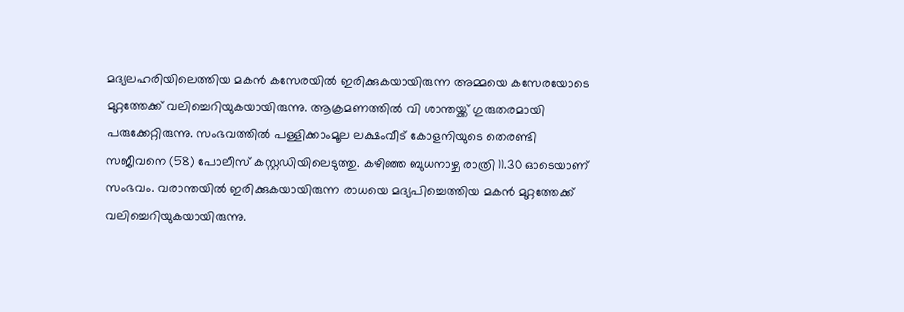മദ്യലഹരിയിലെത്തിയ മകൻ കസേരയിൽ ഇരിക്കുകയായിരുന്ന അമ്മയെ കസേരയോടെ മുറ്റത്തേക്ക് വലിച്ചെറിയുകയായിരുന്നു. ആക്രമണത്തിൽ വി ശാന്തയ്ക്ക് ഗുരുതരമായി പരുക്കേറ്റിരുന്നു. സംഭവത്തിൽ പള്ളിക്കാംമൂല ലക്ഷംവീട് കോളനിയുടെ തെരണ്ടി സജീവനെ (58) പോലീസ് കസ്റ്റഡിയിലെടുത്തു. കഴിഞ്ഞ ബുധനാഴ്ച രാത്രി 11.30 ഓടെയാണ് സംഭവം. വരാന്തയിൽ ഇരിക്കുകയായിരുന്ന രാധയെ മദ്യപിച്ചെത്തിയ മകൻ മുറ്റത്തേക്ക് വലിച്ചെറിയുകയായിരുന്നു.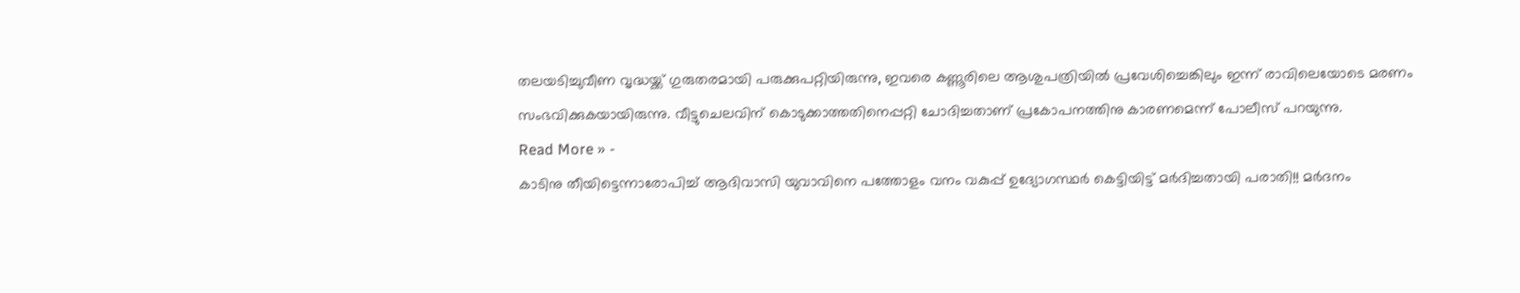തലയടിച്ചുവീണ വൃദ്ധയ്ക്ക് ഗുരുതരമായി പരുക്കുപറ്റിയിരുന്നു, ഇവരെ കണ്ണൂരിലെ ആശുപത്രിയിൽ പ്രവേശിച്ചെങ്കിലും ഇന്ന് രാവിലെയോടെ മരണം സംഭവിക്കുകയായിരുന്നു. വീട്ടുചെലവിന് കൊടുക്കാത്തതിനെപ്പറ്റി ചോദിച്ചതാണ് പ്രകോപനത്തിനു കാരണമെന്ന് പോലീസ് പറയുന്നു.
Read More » -
കാടിനു തീയിട്ടെന്നാരോപിച്ച് ആദിവാസി യുവാവിനെ പത്തോളം വനം വകുപ്പ് ഉദ്യോഗസ്ഥർ കെട്ടിയിട്ട് മർദിച്ചതായി പരാതി!! മർദനം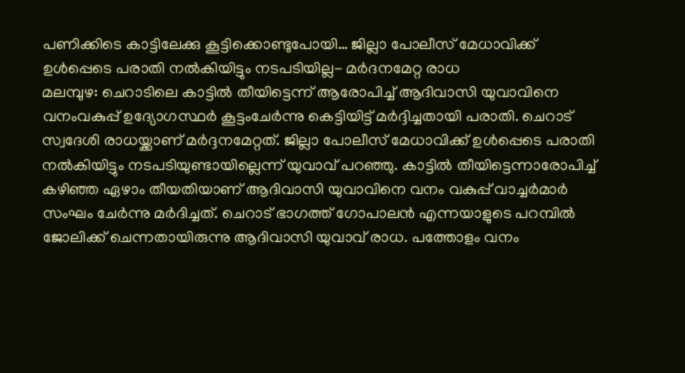പണിക്കിടെ കാട്ടിലേക്കു കൂട്ടിക്കൊണ്ടുപോയി… ജില്ലാ പോലീസ് മേധാവിക്ക് ഉൾപ്പെടെ പരാതി നൽകിയിട്ടും നടപടിയില്ല- മർദനമേറ്റ രാധ
മലമ്പുഴ: ചെറാടിലെ കാട്ടിൽ തീയിട്ടെന്ന് ആരോപിച്ച് ആദിവാസി യുവാവിനെ വനംവകുപ്പ് ഉദ്യോഗസ്ഥർ കൂട്ടംചേർന്നു കെട്ടിയിട്ട് മർദ്ദിച്ചതായി പരാതി. ചെറാട് സ്വദേശി രാധയ്ക്കാണ് മർദ്ദനമേറ്റത്. ജില്ലാ പോലീസ് മേധാവിക്ക് ഉൾപ്പെടെ പരാതി നൽകിയിട്ടും നടപടിയുണ്ടായില്ലെന്ന് യുവാവ് പറഞ്ഞു. കാട്ടിൽ തീയിട്ടെന്നാരോപിച്ച് കഴിഞ്ഞ ഏഴാം തീയതിയാണ് ആദിവാസി യുവാവിനെ വനം വകുപ്പ് വാച്ചർമാർ സംഘം ചേർന്നു മർദിച്ചത്. ചെറാട് ഭാഗത്ത് ഗോപാലൻ എന്നയാളുടെ പറമ്പിൽ ജോലിക്ക് ചെന്നതായിരുന്നു ആദിവാസി യുവാവ് രാധ. പത്തോളം വനം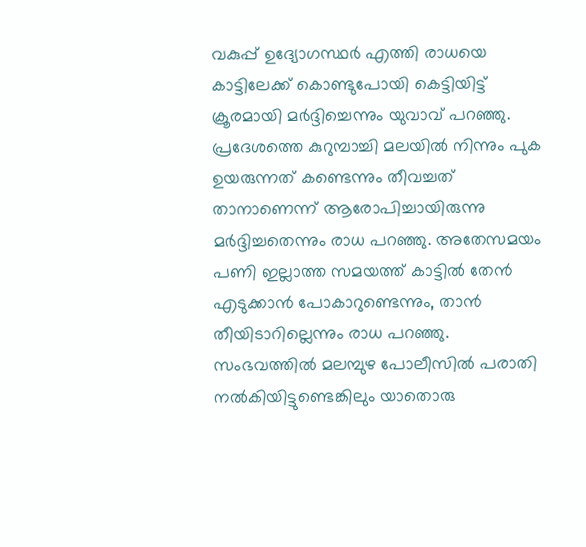വകുപ്പ് ഉദ്യോഗസ്ഥർ എത്തി രാധയെ കാട്ടിലേക്ക് കൊണ്ടുപോയി കെട്ടിയിട്ട് ക്രൂരമായി മർദ്ദിച്ചെന്നും യുവാവ് പറഞ്ഞു. പ്രദേശത്തെ കുറുമ്പാച്ചി മലയിൽ നിന്നും പുക ഉയരുന്നത് കണ്ടെന്നും തീവച്ചത് താനാണെന്ന് ആരോപിച്ചായിരുന്നു മർദ്ദിച്ചതെന്നും രാധ പറഞ്ഞു. അതേസമയം പണി ഇല്ലാത്ത സമയത്ത് കാട്ടിൽ തേൻ എടുക്കാൻ പോകാറുണ്ടെന്നും, താൻ തീയിടാറില്ലെന്നും രാധ പറഞ്ഞു. സംഭവത്തിൽ മലമ്പുഴ പോലീസിൽ പരാതി നൽകിയിട്ടുണ്ടെങ്കിലും യാതൊരു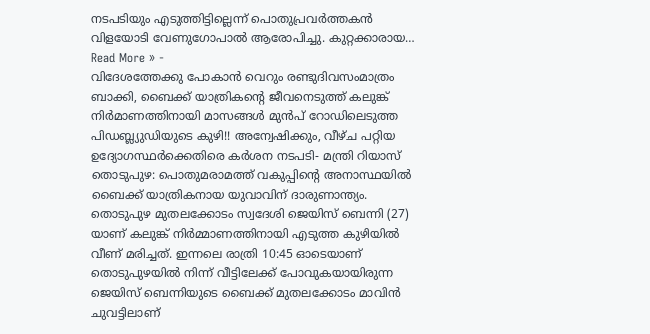നടപടിയും എടുത്തിട്ടില്ലെന്ന് പൊതുപ്രവർത്തകൻ വിളയോടി വേണുഗോപാൽ ആരോപിച്ചു. കുറ്റക്കാരായ…
Read More » -
വിദേശത്തേക്കു പോകാൻ വെറും രണ്ടുദിവസംമാത്രം ബാക്കി, ബൈക്ക് യാത്രികന്റെ ജീവനെടുത്ത് കലുങ്ക് നിർമാണത്തിനായി മാസങ്ങൾ മുൻപ് റോഡിലെടുത്ത പിഡബ്ല്യുഡിയുടെ കുഴി!! അന്വേഷിക്കും, വീഴ്ച പറ്റിയ ഉദ്യോഗസ്ഥർക്കെതിരെ കർശന നടപടി- മന്ത്രി റിയാസ്
തൊടുപുഴ: പൊതുമരാമത്ത് വകുപ്പിന്റെ അനാസ്ഥയിൽ ബൈക്ക് യാത്രികനായ യുവാവിന് ദാരുണാന്ത്യം. തൊടുപുഴ മുതലക്കോടം സ്വദേശി ജെയിസ് ബെന്നി (27) യാണ് കലുങ്ക് നിർമ്മാണത്തിനായി എടുത്ത കുഴിയിൽ വീണ് മരിച്ചത്. ഇന്നലെ രാത്രി 10:45 ഓടെയാണ് തൊടുപുഴയിൽ നിന്ന് വീട്ടിലേക്ക് പോവുകയായിരുന്ന ജെയിസ് ബെന്നിയുടെ ബൈക്ക് മുതലക്കോടം മാവിൻ ചുവട്ടിലാണ്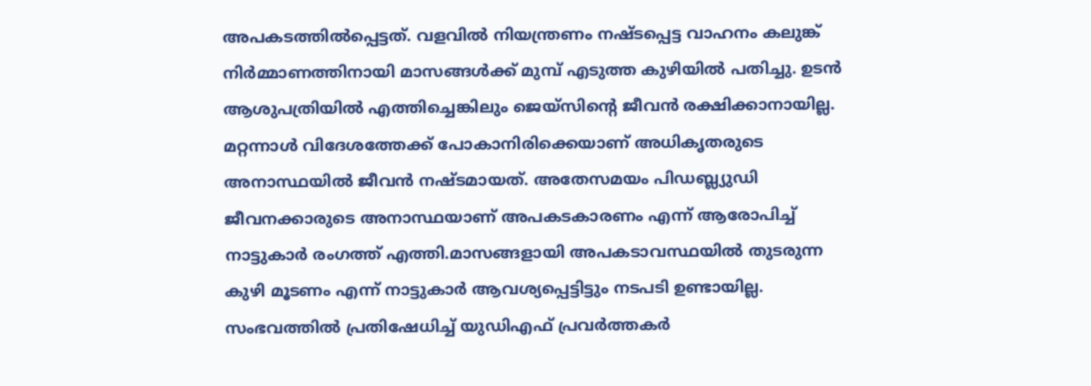അപകടത്തിൽപ്പെട്ടത്. വളവിൽ നിയന്ത്രണം നഷ്ടപ്പെട്ട വാഹനം കലുങ്ക് നിർമ്മാണത്തിനായി മാസങ്ങൾക്ക് മുമ്പ് എടുത്ത കുഴിയിൽ പതിച്ചു. ഉടൻ ആശുപത്രിയിൽ എത്തിച്ചെങ്കിലും ജെയ്സിന്റെ ജീവൻ രക്ഷിക്കാനായില്ല. മറ്റന്നാൾ വിദേശത്തേക്ക് പോകാനിരിക്കെയാണ് അധികൃതരുടെ അനാസ്ഥയിൽ ജീവൻ നഷ്ടമായത്. അതേസമയം പിഡബ്ല്യുഡി ജീവനക്കാരുടെ അനാസ്ഥയാണ് അപകടകാരണം എന്ന് ആരോപിച്ച് നാട്ടുകാർ രംഗത്ത് എത്തി.മാസങ്ങളായി അപകടാവസ്ഥയിൽ തുടരുന്ന കുഴി മൂടണം എന്ന് നാട്ടുകാർ ആവശ്യപ്പെട്ടിട്ടും നടപടി ഉണ്ടായില്ല. സംഭവത്തിൽ പ്രതിഷേധിച്ച് യുഡിഎഫ് പ്രവർത്തകർ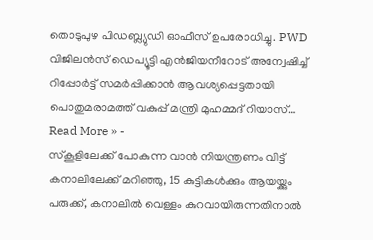തൊടുപുഴ പിഡബ്ല്യുഡി ഓഫീസ് ഉപരോധിച്ചു. PWD വിജിലൻസ് ഡെപ്യൂട്ടി എൻജിയനീറോട് അന്വേഷിച്ച് റിപ്പോർട്ട് സമർപ്പിക്കാൻ ആവശ്യപ്പെട്ടതായി പൊതുമരാമത്ത് വകുപ്പ് മന്ത്രി മുഹമ്മദ് റിയാസ്…
Read More » -
സ്കൂളിലേക്ക് പോകുന്ന വാൻ നിയന്ത്രണം വിട്ട് കനാലിലേക്ക് മറിഞ്ഞു, 15 കുട്ടികൾക്കും ആയയ്ക്കും പരുക്ക്, കനാലിൽ വെള്ളം കുറവായിരുന്നതിനാൽ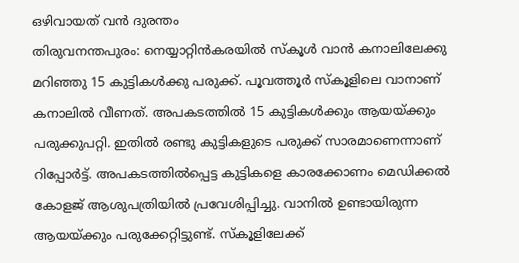ഒഴിവായത് വൻ ദുരന്തം
തിരുവനന്തപുരം: നെയ്യാറ്റിൻകരയിൽ സ്കൂൾ വാൻ കനാലിലേക്കു മറിഞ്ഞു 15 കുട്ടികൾക്കു പരുക്ക്. പൂവത്തൂർ സ്കൂളിലെ വാനാണ് കനാലിൽ വീണത്. അപകടത്തിൽ 15 കുട്ടികൾക്കും ആയയ്ക്കും പരുക്കുപറ്റി. ഇതിൽ രണ്ടു കുട്ടികളുടെ പരുക്ക് സാരമാണെന്നാണ് റിപ്പോർട്ട്. അപകടത്തിൽപ്പെട്ട കുട്ടികളെ കാരക്കോണം മെഡിക്കൽ കോളജ് ആശുപത്രിയിൽ പ്രവേശിപ്പിച്ചു. വാനിൽ ഉണ്ടായിരുന്ന ആയയ്ക്കും പരുക്കേറ്റിട്ടുണ്ട്. സ്കൂളിലേക്ക്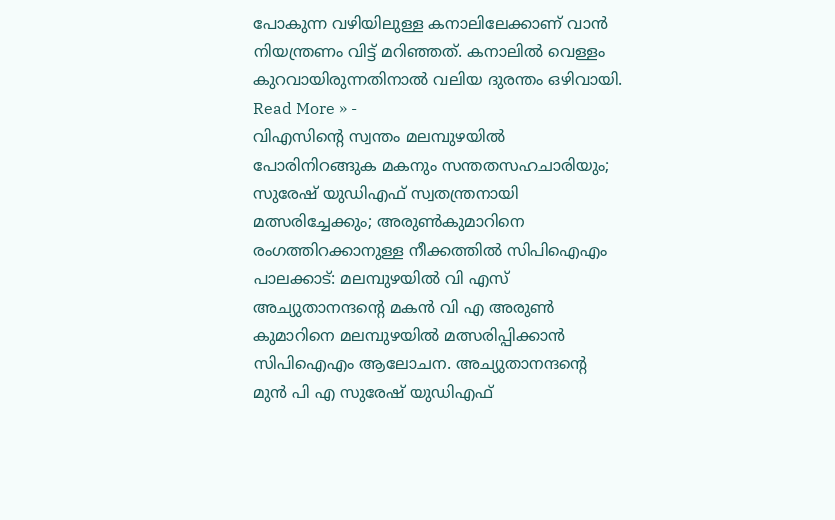പോകുന്ന വഴിയിലുള്ള കനാലിലേക്കാണ് വാൻ നിയന്ത്രണം വിട്ട് മറിഞ്ഞത്. കനാലിൽ വെള്ളം കുറവായിരുന്നതിനാൽ വലിയ ദുരന്തം ഒഴിവായി.
Read More » -
വിഎസിന്റെ സ്വന്തം മലമ്പുഴയിൽ പോരിനിറങ്ങുക മകനും സന്തതസഹചാരിയും; സുരേഷ് യുഡിഎഫ് സ്വതന്ത്രനായി മത്സരിച്ചേക്കും; അരുൺകുമാറിനെ രംഗത്തിറക്കാനുള്ള നീക്കത്തിൽ സിപിഐഎം
പാലക്കാട്: മലമ്പുഴയിൽ വി എസ് അച്യുതാനന്ദൻ്റെ മകൻ വി എ അരുൺ കുമാറിനെ മലമ്പുഴയിൽ മത്സരിപ്പിക്കാൻ സിപിഐഎം ആലോചന. അച്യുതാനന്ദൻ്റെ മുൻ പി എ സുരേഷ് യുഡിഎഫ്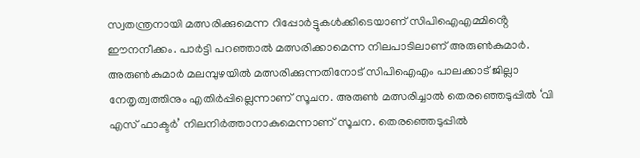സ്വതന്ത്രനായി മത്സരിക്കുമെന്ന റിപ്പോർട്ടുകൾക്കിടെയാണ് സിപിഐഎമ്മിൻ്റെ ഈനനീക്കം. പാർട്ടി പറഞ്ഞാൽ മത്സരിക്കാമെന്ന നിലപാടിലാണ് അരുൺകുമാർ. അരുൺകുമാർ മലമ്പുഴയിൽ മത്സരിക്കുന്നതിനോട് സിപിഐഎം പാലക്കാട് ജില്ലാ നേതൃത്വത്തിനും എതിർപ്പില്ലെന്നാണ് സൂചന. അരുൺ മത്സരിച്ചാൽ തെരഞ്ഞെടുപ്പിൽ ‘വി എസ് ഫാക്ടർ’ നിലനിർത്താനാകുമെന്നാണ് സൂചന. തെരഞ്ഞെടുപ്പിൽ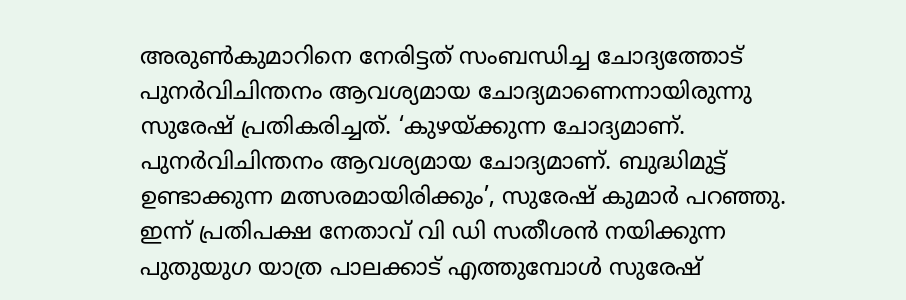അരുൺകുമാറിനെ നേരിട്ടത് സംബന്ധിച്ച ചോദ്യത്തോട് പുനർവിചിന്തനം ആവശ്യമായ ചോദ്യമാണെന്നായിരുന്നു സുരേഷ് പ്രതികരിച്ചത്. ‘കുഴയ്ക്കുന്ന ചോദ്യമാണ്. പുനർവിചിന്തനം ആവശ്യമായ ചോദ്യമാണ്. ബുദ്ധിമുട്ട് ഉണ്ടാക്കുന്ന മത്സരമായിരിക്കും’, സുരേഷ് കുമാർ പറഞ്ഞു. ഇന്ന് പ്രതിപക്ഷ നേതാവ് വി ഡി സതീശൻ നയിക്കുന്ന പുതുയുഗ യാത്ര പാലക്കാട് എത്തുമ്പോൾ സുരേഷ്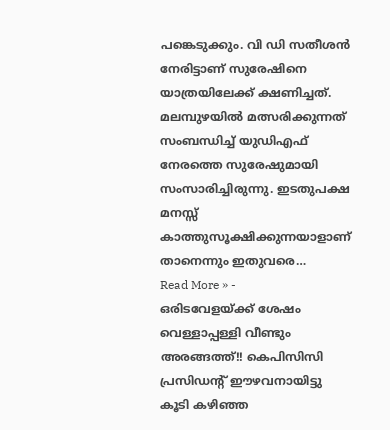പങ്കെടുക്കും. വി ഡി സതീശൻ നേരിട്ടാണ് സുരേഷിനെ യാത്രയിലേക്ക് ക്ഷണിച്ചത്. മലമ്പുഴയിൽ മത്സരിക്കുന്നത് സംബന്ധിച്ച് യുഡിഎഫ് നേരത്തെ സുരേഷുമായി സംസാരിച്ചിരുന്നു. ഇടതുപക്ഷ മനസ്സ് കാത്തുസൂക്ഷിക്കുന്നയാളാണ് താനെന്നും ഇതുവരെ…
Read More » -
ഒരിടവേളയ്ക്ക് ശേഷം വെള്ളാപ്പള്ളി വീണ്ടും അരങ്ങത്ത്!! കെപിസിസി പ്രസിഡന്റ് ഈഴവനായിട്ടു കൂടി കഴിഞ്ഞ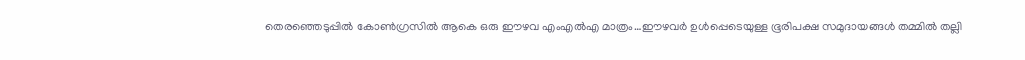തെരഞ്ഞെടുപ്പിൽ കോൺഗ്രസിൽ ആകെ ഒരു ഈഴവ എംഎൽഎ മാത്രം…ഈഴവർ ഉൾപ്പെടെയുള്ള ഭൂരിപക്ഷ സമുദായങ്ങൾ തമ്മിൽ തല്ലി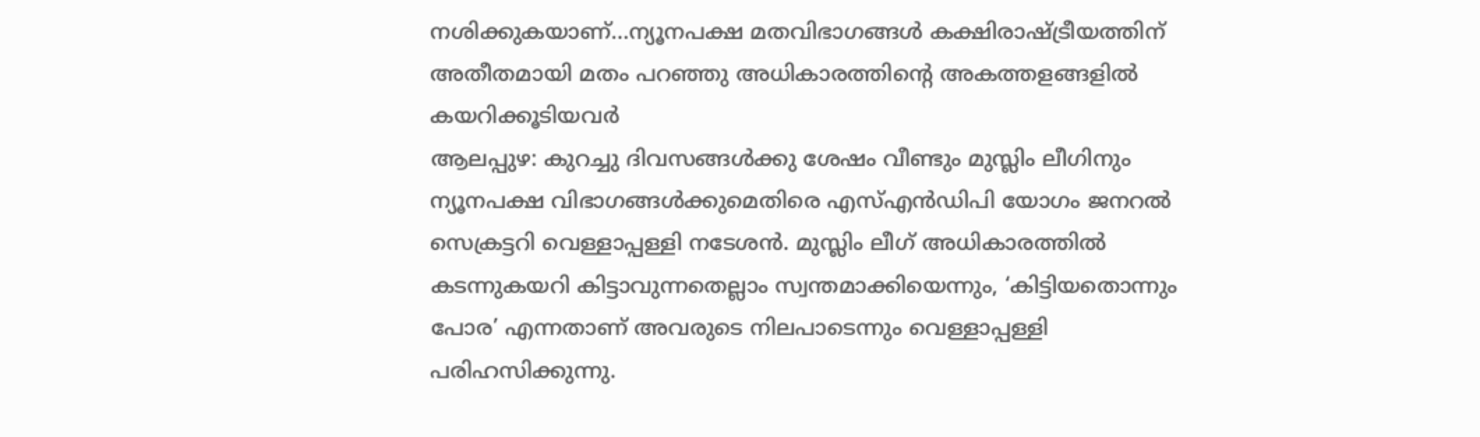നശിക്കുകയാണ്…ന്യൂനപക്ഷ മതവിഭാഗങ്ങൾ കക്ഷിരാഷ്ട്രീയത്തിന് അതീതമായി മതം പറഞ്ഞു അധികാരത്തിന്റെ അകത്തളങ്ങളിൽ കയറിക്കൂടിയവർ
ആലപ്പുഴ: കുറച്ചു ദിവസങ്ങൾക്കു ശേഷം വീണ്ടും മുസ്ലിം ലീഗിനും ന്യൂനപക്ഷ വിഭാഗങ്ങൾക്കുമെതിരെ എസ്എൻഡിപി യോഗം ജനറൽ സെക്രട്ടറി വെള്ളാപ്പള്ളി നടേശൻ. മുസ്ലിം ലീഗ് അധികാരത്തിൽ കടന്നുകയറി കിട്ടാവുന്നതെല്ലാം സ്വന്തമാക്കിയെന്നും, ‘കിട്ടിയതൊന്നും പോര’ എന്നതാണ് അവരുടെ നിലപാടെന്നും വെള്ളാപ്പള്ളി പരിഹസിക്കുന്നു.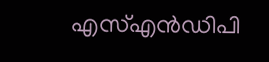എസ്എൻഡിപി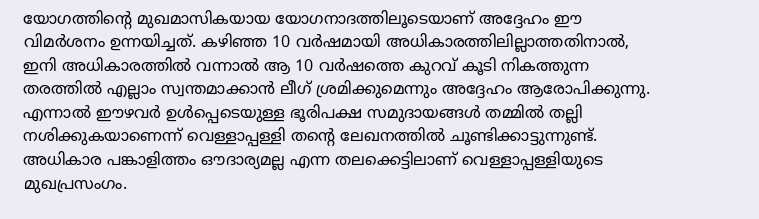യോഗത്തിന്റെ മുഖമാസികയായ യോഗനാദത്തിലൂടെയാണ് അദ്ദേഹം ഈ വിമർശനം ഉന്നയിച്ചത്. കഴിഞ്ഞ 10 വർഷമായി അധികാരത്തിലില്ലാത്തതിനാൽ, ഇനി അധികാരത്തിൽ വന്നാൽ ആ 10 വർഷത്തെ കുറവ് കൂടി നികത്തുന്ന തരത്തിൽ എല്ലാം സ്വന്തമാക്കാൻ ലീഗ് ശ്രമിക്കുമെന്നും അദ്ദേഹം ആരോപിക്കുന്നു. എന്നാൽ ഈഴവർ ഉൾപ്പെടെയുള്ള ഭൂരിപക്ഷ സമുദായങ്ങൾ തമ്മിൽ തല്ലി നശിക്കുകയാണെന്ന് വെള്ളാപ്പള്ളി തന്റെ ലേഖനത്തിൽ ചൂണ്ടിക്കാട്ടുന്നുണ്ട്. അധികാര പങ്കാളിത്തം ഔദാര്യമല്ല എന്ന തലക്കെട്ടിലാണ് വെള്ളാപ്പള്ളിയുടെ മുഖപ്രസംഗം.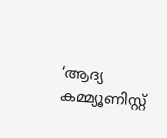‘ആദ്യ കമ്മ്യൂണിസ്റ്റ്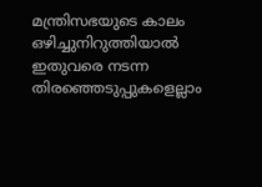മന്ത്രിസഭയുടെ കാലം ഒഴിച്ചുനിറുത്തിയാൽ ഇതുവരെ നടന്ന തിരഞ്ഞെടുപ്പുകളെല്ലാം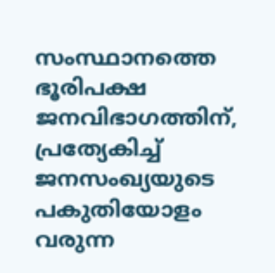സംസ്ഥാനത്തെ ഭൂരിപക്ഷ ജനവിഭാഗത്തിന്, പ്രത്യേകിച്ച് ജനസംഖ്യയുടെ പകുതിയോളം വരുന്ന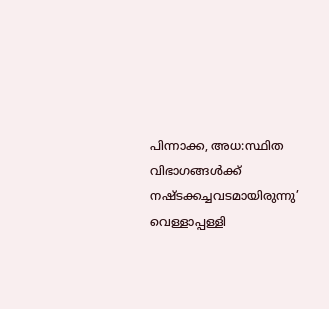പിന്നാക്ക, അധ:സ്ഥിത വിഭാഗങ്ങൾക്ക് നഷ്ടക്കച്ചവടമായിരുന്നു’ വെള്ളാപ്പള്ളി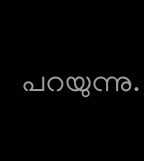പറയുന്നു.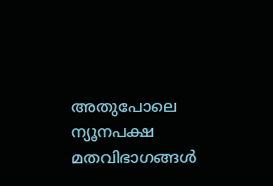അതുപോലെ ന്യൂനപക്ഷ മതവിഭാഗങ്ങൾ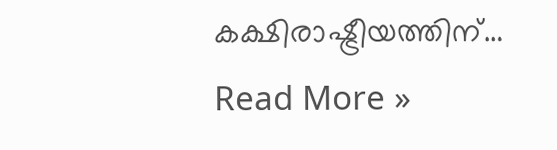കക്ഷിരാഷ്ട്രീയത്തിന്…
Read More »